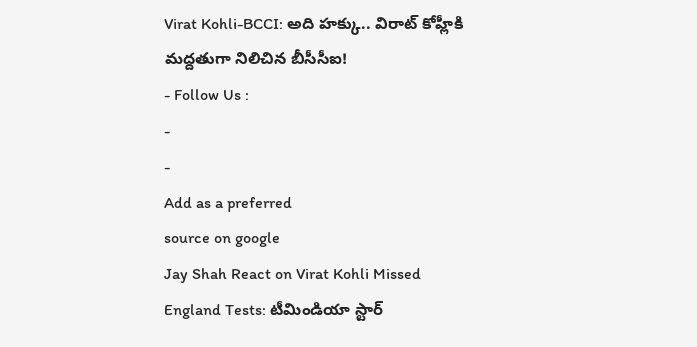Virat Kohli-BCCI: అది హక్కు.. విరాట్ కోహ్లీకి మద్దతుగా నిలిచిన బీసీసీఐ!
- Follow Us :
-
-
Add as a preferred
source on google
Jay Shah React on Virat Kohli Missed England Tests: టీమిండియా స్టార్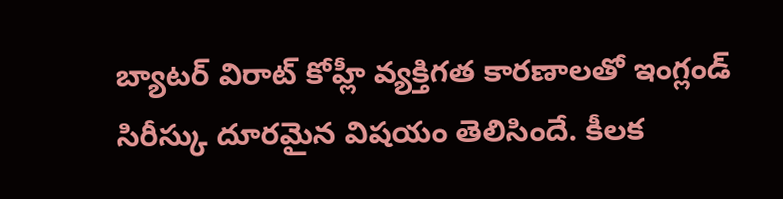బ్యాటర్ విరాట్ కోహ్లీ వ్యక్తిగత కారణాలతో ఇంగ్లండ్ సిరీస్కు దూరమైన విషయం తెలిసిందే. కీలక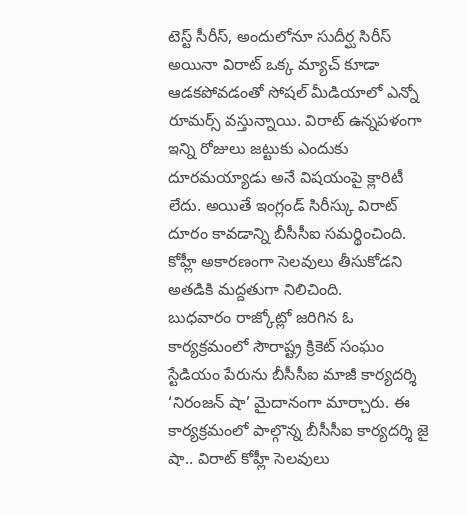టెస్ట్ సీరీస్, అందులోనూ సుదీర్ఘ సిరీస్ అయినా విరాట్ ఒక్క మ్యాచ్ కూడా ఆడకపోవడంతో సోషల్ మీడియాలో ఎన్నో రూమర్స్ వస్తున్నాయి. విరాట్ ఉన్నపళంగా ఇన్ని రోజులు జట్టుకు ఎందుకు దూరమయ్యాడు అనే విషయంపై క్లారిటీ లేదు. అయితే ఇంగ్లండ్ సిరీస్కు విరాట్ దూరం కావడాన్ని బీసీసీఐ సమర్థించింది. కోహ్లీ అకారణంగా సెలవులు తీసుకోడని అతడికి మద్దతుగా నిలిచింది.
బుధవారం రాజ్కోట్లో జరిగిన ఓ కార్యక్రమంలో సౌరాష్ట్ర క్రికెట్ సంఘం స్టేడియం పేరును బీసీసీఐ మాజీ కార్యదర్శి ‘నిరంజన్ షా’ మైదానంగా మార్చారు. ఈ కార్యక్రమంలో పాల్గొన్న బీసీసీఐ కార్యదర్శి జై షా.. విరాట్ కోహ్లీ సెలవులు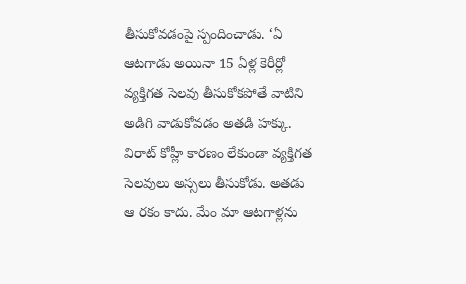తీసుకోవడంపై స్పందించాడు. ‘ఏ ఆటగాడు అయినా 15 ఏళ్ల కెరీర్లో వ్యక్తిగత సెలవు తీసుకోకపోతే వాటిని అడిగి వాడుకోవడం అతడి హక్కు. విరాట్ కోహ్లీ కారణం లేకుండా వ్యక్తిగత సెలవులు అస్సలు తీసుకోడు. అతడు ఆ రకం కాదు. మేం మా ఆటగాళ్లను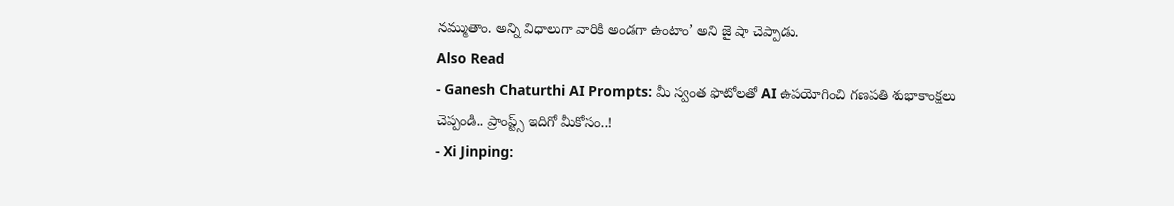నమ్ముతాం. అన్ని విధాలుగా వారికి అండగా ఉంటాం’ అని జై షా చెప్పాడు.
Also Read
- Ganesh Chaturthi AI Prompts: మీ స్వంత ఫొటోలతో AI ఉపయోగించి గణపతి శుభాకాంక్షలు చెప్పండి.. ప్రాంప్ట్స్ ఇదిగో మీకోసం..!
- Xi Jinping: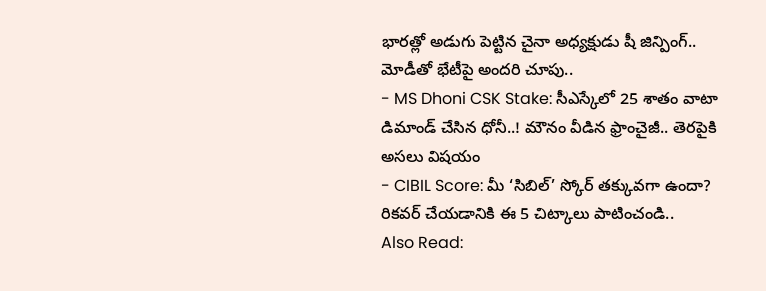భారత్లో అడుగు పెట్టిన చైనా అధ్యక్షుడు షీ జిన్పింగ్.. మోడీతో భేటీపై అందరి చూపు..
- MS Dhoni CSK Stake: సీఎస్కేలో 25 శాతం వాటా డిమాండ్ చేసిన ధోనీ..! మౌనం వీడిన ఫ్రాంచైజీ.. తెరపైకి అసలు విషయం
- CIBIL Score: మీ ‘సిబిల్’ స్కోర్ తక్కువగా ఉందా? రికవర్ చేయడానికి ఈ 5 చిట్కాలు పాటించండి..
Also Read: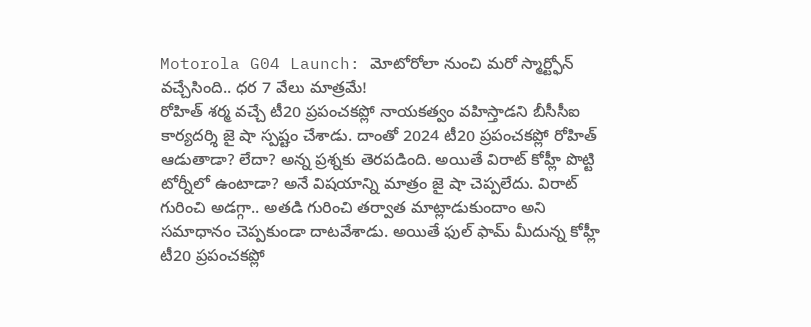Motorola G04 Launch: మోటోరోలా నుంచి మరో స్మార్ట్ఫోన్ వచ్చేసింది.. ధర 7 వేలు మాత్రమే!
రోహిత్ శర్మ వచ్చే టీ20 ప్రపంచకప్లో నాయకత్వం వహిస్తాడని బీసీసీఐ కార్యదర్శి జై షా స్పష్టం చేశాడు. దాంతో 2024 టీ20 ప్రపంచకప్లో రోహిత్ ఆడుతాడా? లేదా? అన్న ప్రశ్నకు తెరపడింది. అయితే విరాట్ కోహ్లీ పొట్టి టోర్నీలో ఉంటాడా? అనే విషయాన్ని మాత్రం జై షా చెప్పలేదు. విరాట్ గురించి అడగ్గా.. అతడి గురించి తర్వాత మాట్లాడుకుందాం అని సమాధానం చెప్పకుండా దాటవేశాడు. అయితే ఫుల్ ఫామ్ మీదున్న కోహ్లీ టీ20 ప్రపంచకప్లో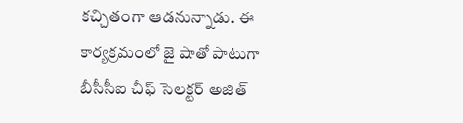కచ్చితంగా ఆడనున్నాడు. ఈ కార్యక్రమంలో జై షాతో పాటుగా బీసీసీఐ చీఫ్ సెలక్టర్ అజిత్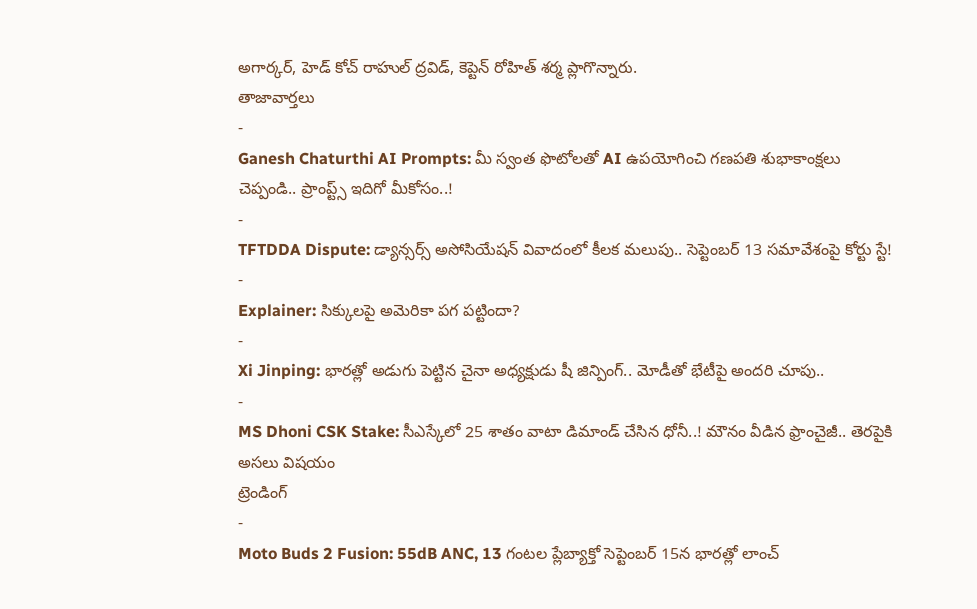అగార్కర్, హెడ్ కోచ్ రాహుల్ ద్రవిడ్, కెప్టెన్ రోహిత్ శర్మ ప్లాగొన్నారు.
తాజావార్తలు
-
Ganesh Chaturthi AI Prompts: మీ స్వంత ఫొటోలతో AI ఉపయోగించి గణపతి శుభాకాంక్షలు చెప్పండి.. ప్రాంప్ట్స్ ఇదిగో మీకోసం..!
-
TFTDDA Dispute: డ్యాన్సర్స్ అసోసియేషన్ వివాదంలో కీలక మలుపు.. సెప్టెంబర్ 13 సమావేశంపై కోర్టు స్టే!
-
Explainer: సిక్కులపై అమెరికా పగ పట్టిందా?
-
Xi Jinping: భారత్లో అడుగు పెట్టిన చైనా అధ్యక్షుడు షీ జిన్పింగ్.. మోడీతో భేటీపై అందరి చూపు..
-
MS Dhoni CSK Stake: సీఎస్కేలో 25 శాతం వాటా డిమాండ్ చేసిన ధోనీ..! మౌనం వీడిన ఫ్రాంచైజీ.. తెరపైకి అసలు విషయం
ట్రెండింగ్
-
Moto Buds 2 Fusion: 55dB ANC, 13 గంటల ప్లేబ్యాక్తో సెప్టెంబర్ 15న భారత్లో లాంచ్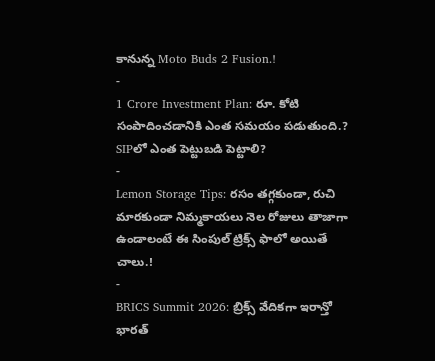కానున్న Moto Buds 2 Fusion.!
-
1 Crore Investment Plan: రూ. కోటి సంపాదించడానికి ఎంత సమయం పడుతుంది.? SIPలో ఎంత పెట్టుబడి పెట్టాలి?
-
Lemon Storage Tips: రసం తగ్గకుండా, రుచి మారకుండా నిమ్మకాయలు నెల రోజులు తాజాగా ఉండాలంటే ఈ సింపుల్ ట్రిక్స్ ఫాలో అయితే చాలు.!
-
BRICS Summit 2026: బ్రిక్స్ వేదికగా ఇరాన్తో భారత్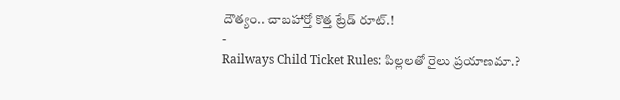దౌత్యం.. చాబహార్తో కొత్త ట్రేడ్ రూట్.!
-
Railways Child Ticket Rules: పిల్లలతో రైలు ప్రయాణమా.?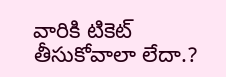వారికి టికెట్ తీసుకోవాలా లేదా.?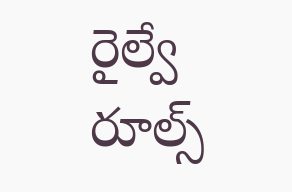రైల్వే రూల్స్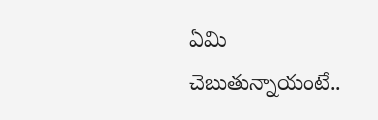ఏమి చెబుతున్నాయంటే..